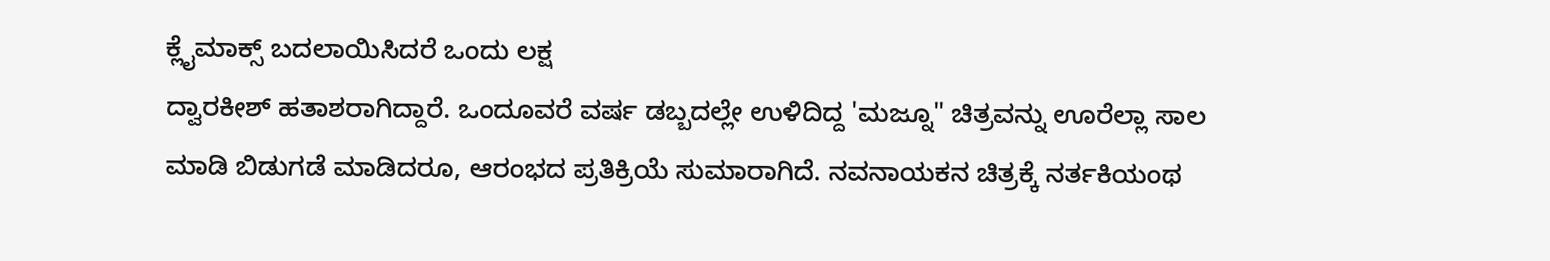ಕ್ಲೈಮಾಕ್ಸ್ ಬದಲಾಯಿಸಿದರೆ ಒಂದು ಲಕ್ಷ
ದ್ವಾರಕೀಶ್ ಹತಾಶರಾಗಿದ್ದಾರೆ. ಒಂದೂವರೆ ವರ್ಷ ಡಬ್ಬದಲ್ಲೇ ಉಳಿದಿದ್ದ 'ಮಜ್ನೂ" ಚಿತ್ರವನ್ನು ಊರೆಲ್ಲಾ ಸಾಲ ಮಾಡಿ ಬಿಡುಗಡೆ ಮಾಡಿದರೂ, ಆರಂಭದ ಪ್ರತಿಕ್ರಿಯೆ ಸುಮಾರಾಗಿದೆ. ನವನಾಯಕನ ಚಿತ್ರಕ್ಕೆ ನರ್ತಕಿಯಂಥ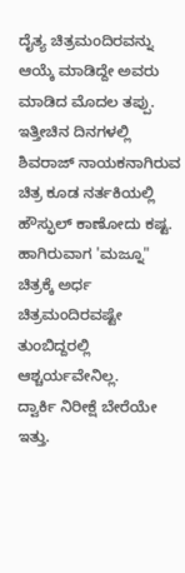ದೈತ್ಯ ಚಿತ್ರಮಂದಿರವನ್ನು ಆಯ್ಕೆ ಮಾಡಿದ್ದೇ ಅವರು ಮಾಡಿದ ಮೊದಲ ತಪ್ಪು. ಇತ್ತೀಚಿನ ದಿನಗಳಲ್ಲಿ ಶಿವರಾಜ್ ನಾಯಕನಾಗಿರುವ ಚಿತ್ರ ಕೂಡ ನರ್ತಕಿಯಲ್ಲಿ ಹೌಸ್ಫುಲ್ ಕಾಣೋದು ಕಷ್ಟ. ಹಾಗಿರುವಾಗ 'ಮಜ್ನೂ" ಚಿತ್ರಕ್ಕೆ ಅರ್ಧ ಚಿತ್ರಮಂದಿರವಷ್ಟೇ ತುಂಬಿದ್ದರಲ್ಲಿ ಆಶ್ಚರ್ಯವೇನಿಲ್ಲ.
ದ್ವಾರ್ಕಿ ನಿರೀಕ್ಷೆ ಬೇರೆಯೇ ಇತ್ತು.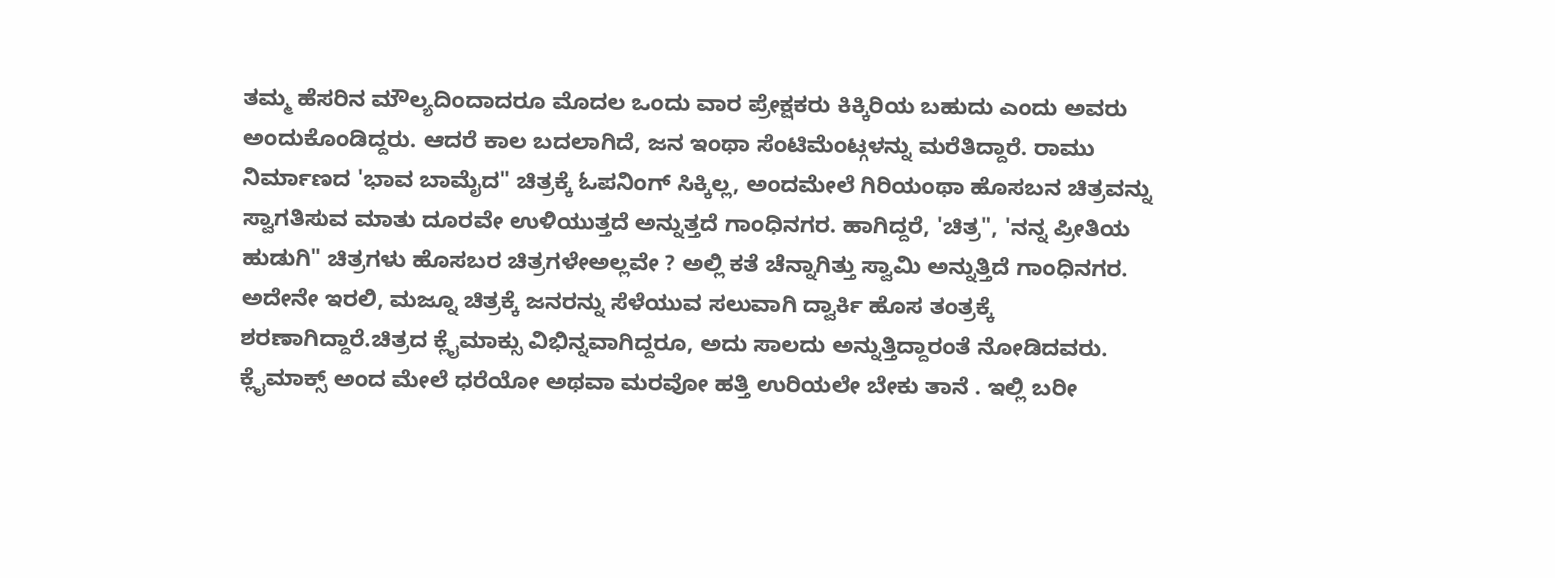ತಮ್ಮ ಹೆಸರಿನ ಮೌಲ್ಯದಿಂದಾದರೂ ಮೊದಲ ಒಂದು ವಾರ ಪ್ರೇಕ್ಷಕರು ಕಿಕ್ಕಿರಿಯ ಬಹುದು ಎಂದು ಅವರು ಅಂದುಕೊಂಡಿದ್ದರು. ಆದರೆ ಕಾಲ ಬದಲಾಗಿದೆ, ಜನ ಇಂಥಾ ಸೆಂಟಿಮೆಂಟ್ಗಳನ್ನು ಮರೆತಿದ್ದಾರೆ. ರಾಮು ನಿರ್ಮಾಣದ 'ಭಾವ ಬಾಮೈದ" ಚಿತ್ರಕ್ಕೆ ಓಪನಿಂಗ್ ಸಿಕ್ಕಿಲ್ಲ, ಅಂದಮೇಲೆ ಗಿರಿಯಂಥಾ ಹೊಸಬನ ಚಿತ್ರವನ್ನು ಸ್ವಾಗತಿಸುವ ಮಾತು ದೂರವೇ ಉಳಿಯುತ್ತದೆ ಅನ್ನುತ್ತದೆ ಗಾಂಧಿನಗರ. ಹಾಗಿದ್ದರೆ, 'ಚಿತ್ರ", 'ನನ್ನ ಪ್ರೀತಿಯ ಹುಡುಗಿ" ಚಿತ್ರಗಳು ಹೊಸಬರ ಚಿತ್ರಗಳೇಅಲ್ಲವೇ ? ಅಲ್ಲಿ ಕತೆ ಚೆನ್ನಾಗಿತ್ತು ಸ್ವಾಮಿ ಅನ್ನುತ್ತಿದೆ ಗಾಂಧಿನಗರ.
ಅದೇನೇ ಇರಲಿ, ಮಜ್ನೂ ಚಿತ್ರಕ್ಕೆ ಜನರನ್ನು ಸೆಳೆಯುವ ಸಲುವಾಗಿ ದ್ವಾರ್ಕಿ ಹೊಸ ತಂತ್ರಕ್ಕೆ ಶರಣಾಗಿದ್ದಾರೆ.ಚಿತ್ರದ ಕ್ಲೈಮಾಕ್ಸು ವಿಭಿನ್ನವಾಗಿದ್ದರೂ, ಅದು ಸಾಲದು ಅನ್ನುತ್ತಿದ್ದಾರಂತೆ ನೋಡಿದವರು. ಕ್ಲೈಮಾಕ್ಸ್ ಅಂದ ಮೇಲೆ ಧರೆಯೋ ಅಥವಾ ಮರವೋ ಹತ್ತಿ ಉರಿಯಲೇ ಬೇಕು ತಾನೆ . ಇಲ್ಲಿ ಬರೀ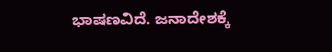ಭಾಷಣವಿದೆ. ಜನಾದೇಶಕ್ಕೆ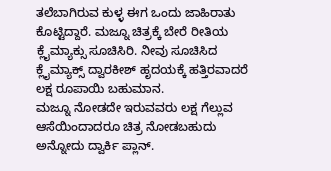ತಲೆಬಾಗಿರುವ ಕುಳ್ಳ ಈಗ ಒಂದು ಜಾಹಿರಾತು ಕೊಟ್ಟಿದ್ದಾರೆ. ಮಜ್ನೂ ಚಿತ್ರಕ್ಕೆ ಬೇರೆ ರೀತಿಯ ಕ್ಲೈಮ್ಯಾಕ್ಸು ಸೂಚಿಸಿರಿ. ನೀವು ಸೂಚಿಸಿದ ಕ್ಲೈಮ್ಯಾಕ್ಸ್ ದ್ವಾರಕೀಶ್ ಹೃದಯಕ್ಕೆ ಹತ್ತಿರವಾದರೆ ಲಕ್ಷ ರೂಪಾಯಿ ಬಹುಮಾನ.
ಮಜ್ನೂ ನೋಡದೇ ಇರುವವರು ಲಕ್ಷ ಗೆಲ್ಲುವ ಆಸೆಯಿಂದಾದರೂ ಚಿತ್ರ ನೋಡಬಹುದು ಅನ್ನೋದು ದ್ವಾರ್ಕಿ ಪ್ಲಾನ್.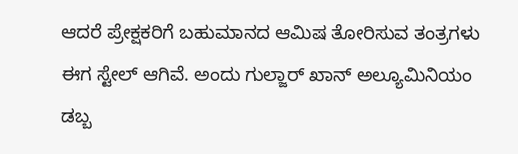ಆದರೆ ಪ್ರೇಕ್ಷಕರಿಗೆ ಬಹುಮಾನದ ಆಮಿಷ ತೋರಿಸುವ ತಂತ್ರಗಳು ಈಗ ಸ್ಟೇಲ್ ಆಗಿವೆ. ಅಂದು ಗುಲ್ಜಾರ್ ಖಾನ್ ಅಲ್ಯೂಮಿನಿಯಂ ಡಬ್ಬ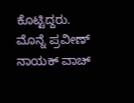ಕೊಟ್ಟಿದ್ದರು. ಮೊನ್ನೆ ಪ್ರವೀಣ್ ನಾಯಕ್ ವಾಚ್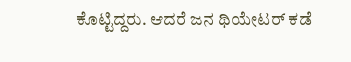ಕೊಟ್ಟಿದ್ದರು. ಆದರೆ ಜನ ಥಿಯೇಟರ್ ಕಡೆ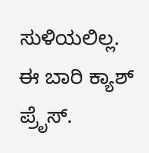ಸುಳಿಯಲಿಲ್ಲ. ಈ ಬಾರಿ ಕ್ಯಾಶ್ ಪ್ರೆೃಸ್.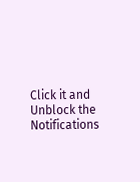Click it and Unblock the Notifications